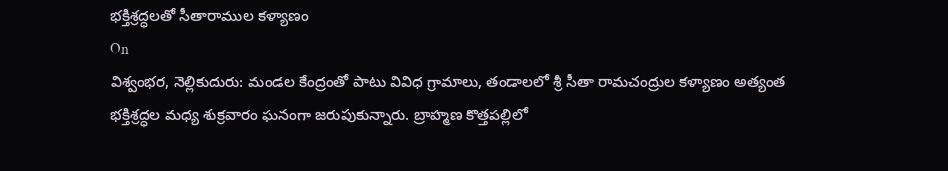భక్తిశ్రద్ధలతో సీతారాముల కళ్యాణం
On
విశ్వంభర, నెల్లికుదురు: మండల కేంద్రంతో పాటు వివిధ గ్రామాలు, తండాలలో శ్రీ సీతా రామచంద్రుల కళ్యాణం అత్యంత భక్తిశ్రద్ధల మధ్య శుక్రవారం ఘనంగా జరుపుకున్నారు. బ్రాహ్మణ కొత్తపల్లిలో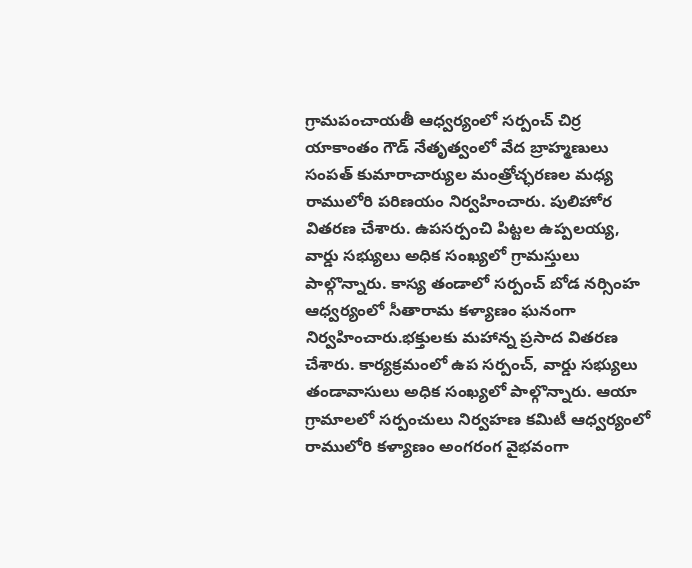గ్రామపంచాయతీ ఆధ్వర్యంలో సర్పంచ్ చిర్ర యాకాంతం గౌడ్ నేతృత్వంలో వేద బ్రాహ్మణులు సంపత్ కుమారాచార్యుల మంత్రోచ్ఛరణల మధ్య రాములోరి పరిణయం నిర్వహించారు. పులిహోర వితరణ చేశారు. ఉపసర్పంచి పిట్టల ఉప్పలయ్య, వార్డు సభ్యులు అధిక సంఖ్యలో గ్రామస్తులు పాల్గొన్నారు. కాస్య తండాలో సర్పంచ్ బోడ నర్సింహ ఆధ్వర్యంలో సీతారామ కళ్యాణం ఘనంగా నిర్వహించారు.భక్తులకు మహాన్న ప్రసాద వితరణ చేశారు. కార్యక్రమంలో ఉప సర్పంచ్, వార్డు సభ్యులు తండావాసులు అధిక సంఖ్యలో పాల్గొన్నారు. ఆయా గ్రామాలలో సర్పంచులు నిర్వహణ కమిటీ ఆధ్వర్యంలో రాములోరి కళ్యాణం అంగరంగ వైభవంగా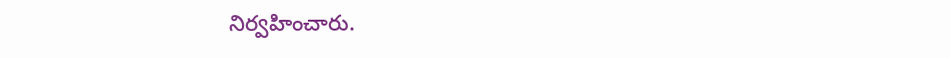నిర్వహించారు.